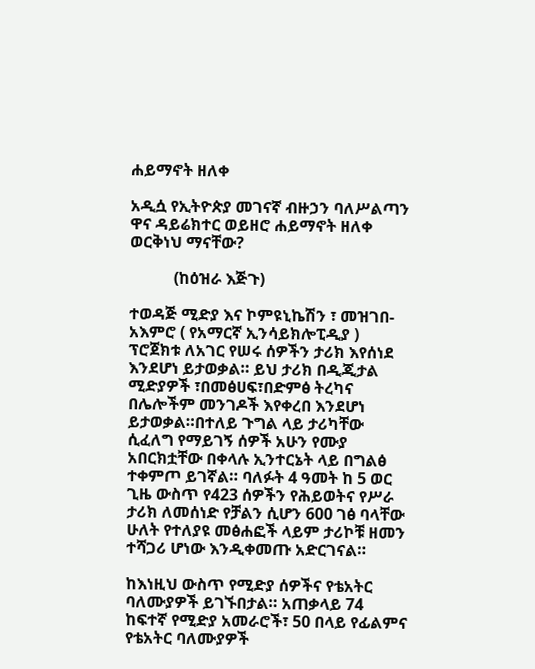ሐይማኖት ዘለቀ

አዲሷ የኢትዮጵያ መገናኛ ብዙኃን ባለሥልጣን ዋና ዳይሬክተር ወይዘሮ ሐይማኖት ዘለቀ ወርቅነህ ማናቸው?

           (ከዕዝራ እጅጉ)

ተወዳጅ ሚድያ እና ኮምዩኒኬሽን ፣ መዝገበ-አእምሮ ( የአማርኛ ኢንሳይክሎፒዲያ ) ፕሮጀክቱ ለአገር የሠሩ ሰዎችን ታሪክ እየሰነደ እንደሆነ ይታወቃል። ይህ ታሪክ በዲጂታል ሚድያዎች ፣በመፅሀፍ፣በድምፅ ትረካና በሌሎችም መንገዶች እየቀረበ እንደሆነ ይታወቃል።በተለይ ጉግል ላይ ታሪካቸው ሲፈለግ የማይገኝ ሰዎች አሁን የሙያ አበርክቷቸው በቀላሉ ኢንተርኔት ላይ በግልፅ ተቀምጦ ይገኛል። ባለፉት 4 ዓመት ከ 5 ወር ጊዜ ውስጥ የ423 ሰዎችን የሕይወትና የሥራ ታሪክ ለመሰነድ የቻልን ሲሆን 600 ገፅ ባላቸው ሁለት የተለያዩ መፅሐፎች ላይም ታሪኮቹ ዘመን ተሻጋሪ ሆነው እንዲቀመጡ አድርገናል።

ከእነዚህ ውስጥ የሚድያ ሰዎችና የቴአትር ባለሙያዎች ይገኙበታል። አጠቃላይ 74 ከፍተኛ የሚድያ አመራሮች፣ 50 በላይ የፊልምና የቴአትር ባለሙያዎች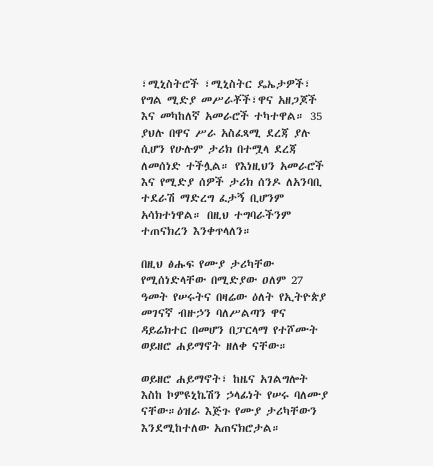፣ሚኒስትሮች ፣ሚኒስትር ዴኤታዎች፣ የግል ሚድያ መሥራቾች፣ዋና አዘጋጆች እና መካከለኛ አመራሮች ተካተዋል። 35 ያህሉ በዋና ሥራ አስፈጻሚ ደረጃ ያሉ ሲሆን የሁሉም ታሪክ በተሟላ ደረጃ ለመሰነድ ተችሏል። የእነዚህን አመራሮች እና የሚድያ ሰዎች ታሪክ ሰንዶ ለአንባቢ ተደራሽ ማድረግ ፈታኝ ቢሆንም አሳክተነዋል። በዚህ ተግባራችንም ተጠናክረን እንቀጥላለን።

በዚህ ፅሑፍ የሙያ ታሪካቸው የሚሰነድላቸው በሚድያው ዐለም 27 ዓመት የሠሩትና በዛሬው ዕለት የኢትዮጵያ መገናኛ ብዙኃን ባለሥልጣን ዋና ዳይሬክተር በመሆን በፓርላማ የተሾሙት ወይዘሮ ሐይማኖት ዘለቀ ናቸው።

ወይዘሮ ሐይማኖት፣ ከዜና አገልግሎት እስከ ኮምዩኒኬሽን ኃላፊነት የሠሩ ባለሙያ ናቸው።ዕዝራ እጅጉ የሙያ ታሪካቸውን እንደሚከተለው አጠናክሮታል።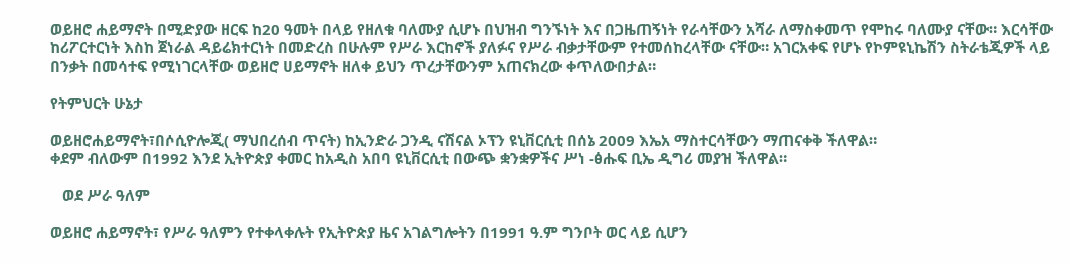ወይዘሮ ሐይማኖት በሚድያው ዘርፍ ከ20 ዓመት በላይ የዘለቁ ባለሙያ ሲሆኑ በህዝብ ግንኙነት እና በጋዜጠኝነት የራሳቸውን አሻራ ለማስቀመጥ የሞከሩ ባለሙያ ናቸው። እርሳቸው ከሪፖርተርነት እስከ ጀነራል ዳይሬክተርነት በመድረስ በሁሉም የሥራ እርከኖች ያለፉና የሥራ ብቃታቸውም የተመሰከረላቸው ናቸው። አገርአቀፍ የሆኑ የኮምዩኒኬሽን ስትራቴጂዎች ላይ በንቃት በመሳተፍ የሚነገርላቸው ወይዘሮ ሀይማኖት ዘለቀ ይህን ጥረታቸውንም አጠናክረው ቀጥለውበታል።

የትምህርት ሁኔታ

ወይዘሮሐይማኖት፣በሶሲዮሎጂ( ማህበረሰብ ጥናት) ከኢንድራ ጋንዲ ናሽናል ኦፕን ዩኒቨርሲቲ በሰኔ 2009 እኤአ ማስተርሳቸውን ማጠናቀቅ ችለዋል።
ቀደም ብለውም በ1992 እንደ ኢትዮጵያ ቀመር ከአዲስ አበባ ዩኒቨርሲቲ በውጭ ቋንቋዎችና ሥነ -ፅሑፍ ቢኤ ዲግሪ መያዝ ችለዋል።

   ወደ ሥራ ዓለም

ወይዘሮ ሐይማኖት፣ የሥራ ዓለምን የተቀላቀሉት የኢትዮጵያ ዜና አገልግሎትን በ1991 ዓ.ም ግንቦት ወር ላይ ሲሆን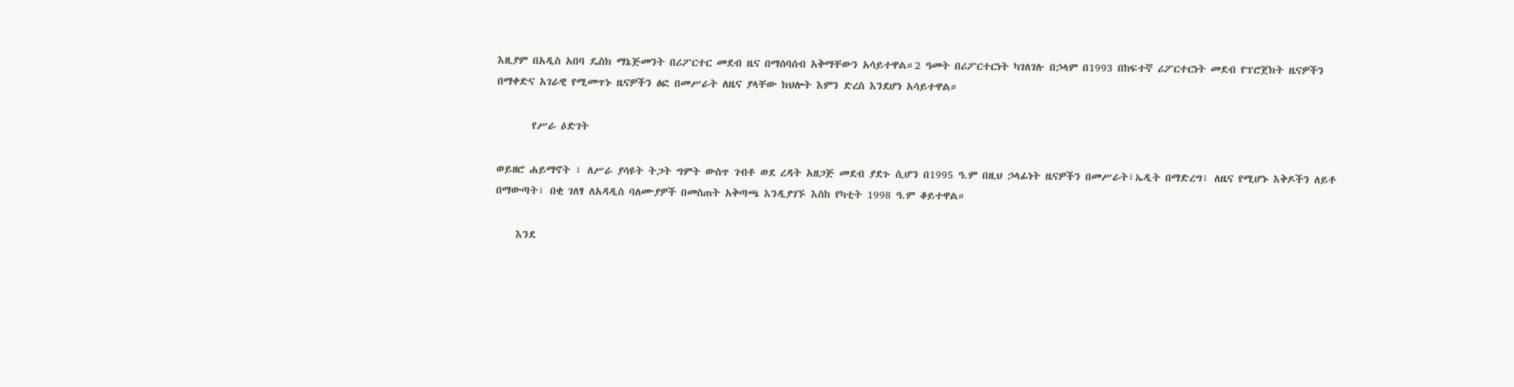እዚያም በአዲስ አበባ ዴስክ ማኔጅመንት በሪፖርተር መደብ ዜና በማሰባሰብ አቅማቸውን አሳይተዋል።2 ዓመት በሪፖርተርነት ካገለገሉ በኃላም በ1993 በከፍተኛ ሪፖርተርነት መደብ የፕሮጀክት ዜናዎችን በማቀድና አገራዊ የሚመጥኑ ዜናዎችን ፅፎ በመሥራት ለዜና ያላቸው ክህሎት እምን ድረስ እንደሆነ አሳይተዋል።

       የሥራ ዕድገት

ወይዘሮ ሐይማኖት ፣ ለሥራ ያሳዩት ትጋት ግምት ውስጥ ገብቶ ወደ ረዳት አዘጋጅ መደብ ያደጉ ሲሆን በ1995 ዓ.ም በዚህ ኃላፊነት ዜናዎችን በመሥራት፣ኤዲት በማድረግ፣ ለዜና የሚሆኑ እቅዶችን ለይቶ በማውጣት፣ በቂ ገለፃ ለአዳዲስ ባለሙያዎች በመስጠት አቅጣጫ እንዲያገኙ እስከ የካቲት 1998 ዓ.ም ቆይተዋል።

    እንደ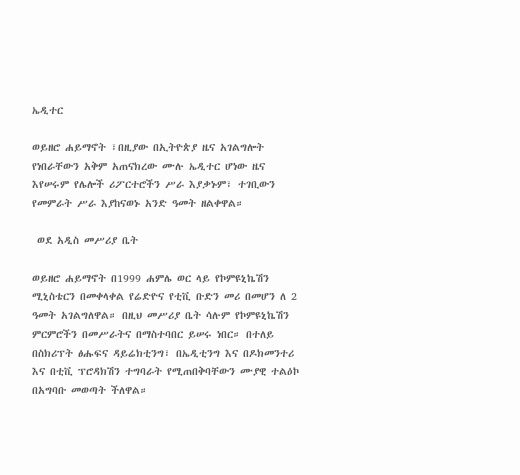ኤዲተር

ወይዘሮ ሐይማኖት ፣በዚያው በኢትዮጵያ ዜና አገልግሎት የነበራቸውን አቅም አጠናክረው ሙሉ ኤዲተር ሆነው ዜና እየሠሩም የሌሎች ሪፖርተሮችን ሥራ እያቃኑም፣ ተገቢውን የመምራት ሥራ እያከናወኑ አንድ ዓመት ዘልቀዋል።

 ወደ አዲስ መሥሪያ ቤት

ወይዘሮ ሐይማኖት በ1999 ሐምሌ ወር ላይ የኮምዩኒኬሽን ሚኒስቴርን በመቀላቀል የሬድዮና የቲቪ ቡድን መሪ በመሆን ለ 2 ዓመት አገልግለዋል። በዚህ መሥሪያ ቤት ሳሉም የኮምዩኒኬሽን ምርምሮችን በመሥራትና በማስተባበር ይሠሩ ነበር። በተለይ በስክሪፕት ፅሑፍና ዳይሬክቲንግ፣ በኤዲቲንግ እና በዶክመንተሪ እና በቲቪ ፕሮዳክሽን ተግባራት የሚጠበቅባቸውን ሙያዊ ተልዕኮ በአግባቡ መወጣት ችለዋል።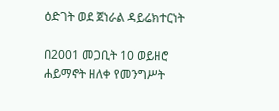ዕድገት ወደ ጀነራል ዳይሬክተርነት

በ2001 መጋቢት 10 ወይዘሮ ሐይማኖት ዘለቀ የመንግሥት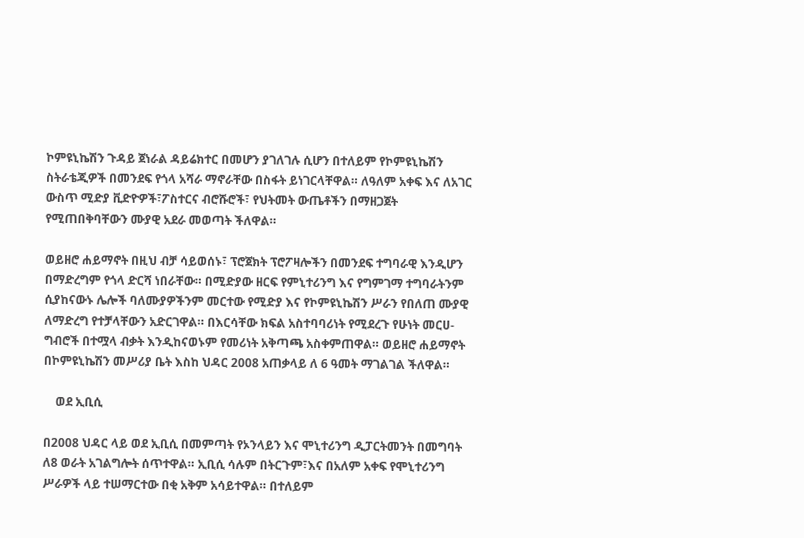ኮምዩኒኬሽን ጉዳይ ጀነራል ዳይሬክተር በመሆን ያገለገሉ ሲሆን በተለይም የኮምዩኒኬሽን ስትራቴጂዎች በመንደፍ የጎላ አሻራ ማኖራቸው በስፋት ይነገርላቸዋል። ለዓለም አቀፍ እና ለአገር ውስጥ ሚድያ ቪድዮዎች፣ፖስተርና ብሮሹሮች፣ የህትመት ውጤቶችን በማዘጋጀት የሚጠበቅባቸውን ሙያዊ አደራ መወጣት ችለዋል።

ወይዘሮ ሐይማኖት በዚህ ብቻ ሳይወሰኑ፣ ፕሮጀክት ፕሮፖዛሎችን በመንደፍ ተግባራዊ እንዲሆን በማድረግም የጎላ ድርሻ ነበራቸው። በሚድያው ዘርፍ የምኒተሪንግ እና የግምገማ ተግባራትንም ሲያከናውኑ ሌሎች ባለሙያዎችንም መርተው የሚድያ እና የኮምዩኒኬሽን ሥራን የበለጠ ሙያዊ ለማድረግ የተቻላቸውን አድርገዋል። በእርሳቸው ክፍል አስተባባሪነት የሚደረጉ የሁነት መርሀ- ግብሮች በተሟላ ብቃት እንዲከናወኑም የመሪነት አቅጣጫ አስቀምጠዋል። ወይዘሮ ሐይማኖት በኮምዩኒኬሽን መሥሪያ ቤት እስከ ህዳር 2008 አጠቃላይ ለ 6 ዓመት ማገልገል ችለዋል።

    ወደ ኢቢሲ

በ2008 ህዳር ላይ ወደ ኢቢሲ በመምጣት የኦንላይን እና ሞኒተሪንግ ዲፓርትመንት በመግባት ለ8 ወራት አገልግሎት ሰጥተዋል። ኢቢሲ ሳሉም በትርጉም፣እና በአለም አቀፍ የሞኒተሪንግ ሥራዎች ላይ ተሠማርተው በቂ አቅም አሳይተዋል። በተለይም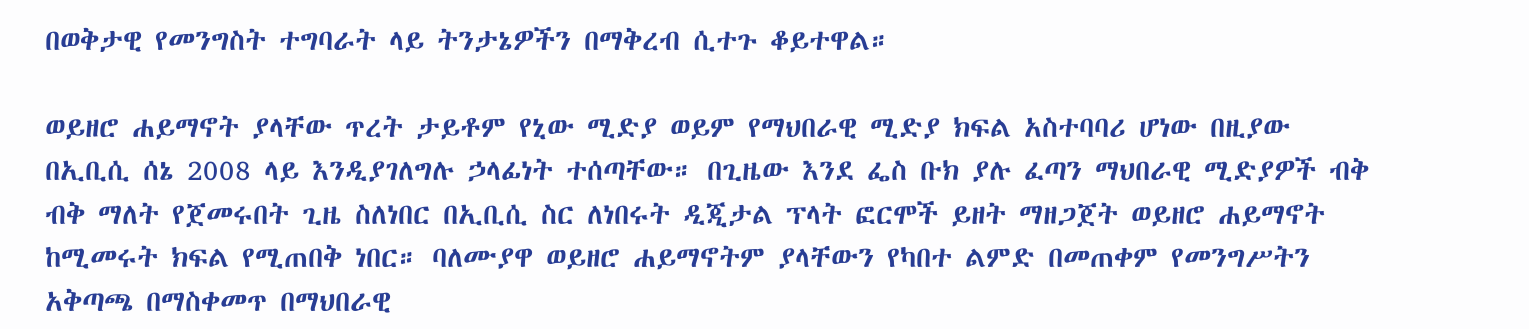በወቅታዊ የመንግስት ተግባራት ላይ ትንታኔዎችን በማቅረብ ሲተጉ ቆይተዋል።

ወይዘሮ ሐይማኖት ያላቸው ጥረት ታይቶም የኒው ሚድያ ወይም የማህበራዊ ሚድያ ክፍል አስተባባሪ ሆነው በዚያው በኢቢሲ ሰኔ 2008 ላይ እንዲያገለግሉ ኃላፊነት ተሰጣቸው። በጊዜው እንደ ፌስ ቡክ ያሉ ፈጣን ማህበራዊ ሚድያዎች ብቅ ብቅ ማለት የጀመሩበት ጊዜ ስለነበር በኢቢሲ ስር ለነበሩት ዲጂታል ፕላት ፎርሞች ይዘት ማዘጋጀት ወይዘሮ ሐይማኖት ከሚመሩት ክፍል የሚጠበቅ ነበር። ባለሙያዋ ወይዘሮ ሐይማኖትም ያላቸውን የካበተ ልምድ በመጠቀም የመንግሥትን አቅጣጫ በማስቀመጥ በማህበራዊ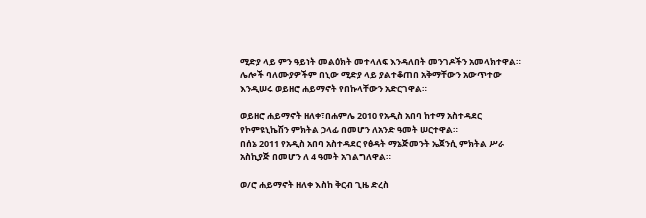ሚድያ ላይ ምን ዓይነት መልዕክት መተላለፍ እንዳለበት መንገዶችን አመላክተዋል። ሌሎች ባለሙያዎችም በኒው ሚድያ ላይ ያልተቆጠበ አቅማቸውን አውጥተው እንዲሠሩ ወይዘሮ ሐይማኖት የበኩላቸውን አድርገዋል።

ወይዘሮ ሐይማኖት ዘለቀ፣በሐምሌ 2010 የአዲስ አበባ ከተማ አስተዳደር የኮምዩኒኬሽን ምክትል ኃላፊ በመሆን ለአንድ ዓመት ሠርተዋል።
በሰኔ 2011 የአዲስ አበባ አስተዳደር የፅዳት ማኔጅመንት ኤጀንሲ ምክትል ሥራ አስኪያጅ በመሆን ለ 4 ዓመት አገልግለዋል።

ወ/ሮ ሐይማኖት ዘለቀ እስከ ቅርብ ጊዜ ድረስ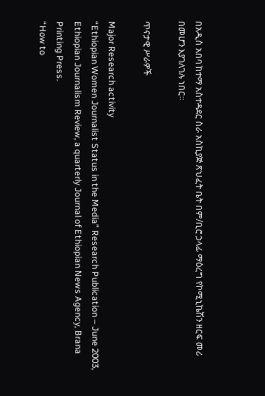በአዲስ አበባ ከተማ አስተዳደር ስራ አስኪያጅ ጽህፈት ቤት በም/ቢሮ ኃላፊ ማዕረግ የኮሚኒኬሽን ዘርፍ መሪ በመሆን እያገለገሉ ነበር።

ጥናታዊ ሥራዎች

Major Research activity
“Ethiopian Women Journalist Status in the Media” Research Publication – June 2003, Ethiopian Journalism Review, a quarterly Journal of Ethiopian News Agency, Brana Printing Press.
“How to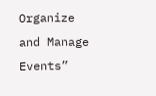Organize and Manage Events”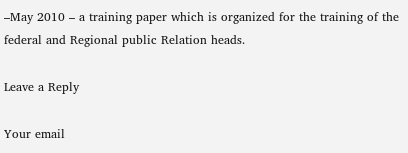–May 2010 – a training paper which is organized for the training of the federal and Regional public Relation heads.

Leave a Reply

Your email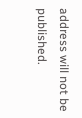address will not be published.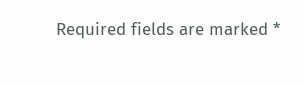Required fields are marked *